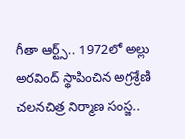గీతా ఆర్ట్స్.. 1972లో అల్లు అరవింద్ స్థాపించిన అగ్రశ్రేణి చలనచిత్ర నిర్మాణ సంస్జ..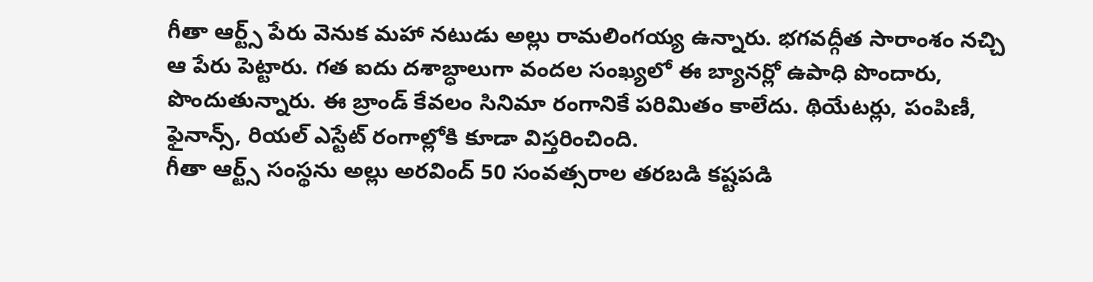గీతా ఆర్ట్స్ పేరు వెనుక మహా నటుడు అల్లు రామలింగయ్య ఉన్నారు. భగవద్గీత సారాంశం నచ్చి ఆ పేరు పెట్టారు. గత ఐదు దశాబ్ధాలుగా వందల సంఖ్యలో ఈ బ్యానర్లో ఉపాధి పొందారు, పొందుతున్నారు. ఈ బ్రాండ్ కేవలం సినిమా రంగానికే పరిమితం కాలేదు. థియేటర్లు, పంపిణీ, ఫైనాన్స్, రియల్ ఎస్టేట్ రంగాల్లోకి కూడా విస్తరించింది.
గీతా ఆర్ట్స్ సంస్థను అల్లు అరవింద్ 50 సంవత్సరాల తరబడి కష్టపడి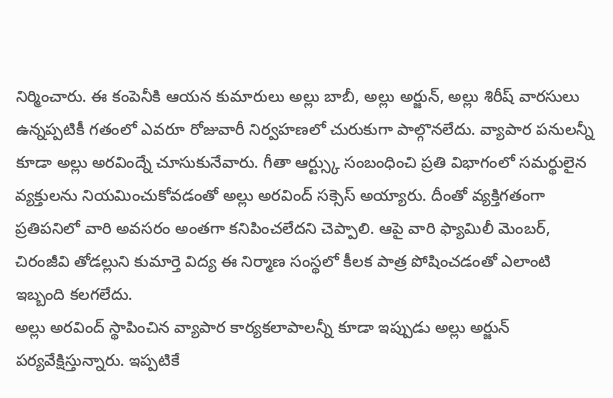నిర్మించారు. ఈ కంపెనీకి ఆయన కుమారులు అల్లు బాబీ, అల్లు అర్జున్, అల్లు శిరీష్ వారసులు ఉన్నప్పటికీ గతంలో ఎవరూ రోజువారీ నిర్వహణలో చురుకుగా పాల్గొనలేదు. వ్యాపార పనులన్నీ కూడా అల్లు అరవింద్నే చూసుకునేవారు. గీతా ఆర్ట్స్కు సంబంధించి ప్రతి విభాగంలో సమర్థులైన వ్యక్తులను నియమించుకోవడంతో అల్లు అరవింద్ సక్సెస్ అయ్యారు. దీంతో వ్యక్తిగతంగా ప్రతిపనిలో వారి అవసరం అంతగా కనిపించలేదని చెప్పాలి. ఆపై వారి ఫ్యామిలీ మెంబర్, చిరంజీవి తోడల్లుని కుమార్తె విద్య ఈ నిర్మాణ సంస్థలో కీలక పాత్ర పోషించడంతో ఎలాంటి ఇబ్బంది కలగలేదు.
అల్లు అరవింద్ స్థాపించిన వ్యాపార కార్యకలాపాలన్నీ కూడా ఇప్పుడు అల్లు అర్జున్ పర్యవేక్షిస్తున్నారు. ఇప్పటికే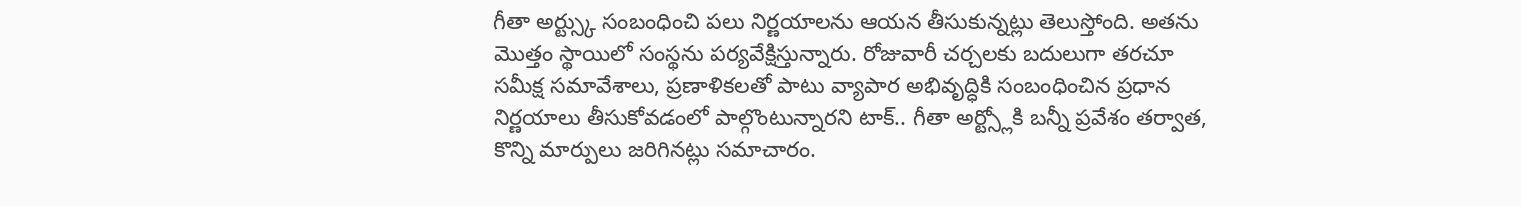గీతా అర్ట్స్కు సంబంధించి పలు నిర్ణయాలను ఆయన తీసుకున్నట్లు తెలుస్తోంది. అతను మొత్తం స్థాయిలో సంస్థను పర్యవేక్షిస్తున్నారు. రోజువారీ చర్చలకు బదులుగా తరచూ సమీక్ష సమావేశాలు, ప్రణాళికలతో పాటు వ్యాపార అభివృద్ధికి సంబంధించిన ప్రధాన నిర్ణయాలు తీసుకోవడంలో పాల్గొంటున్నారని టాక్.. గీతా అర్ట్స్లోకి బన్నీ ప్రవేశం తర్వాత, కొన్ని మార్పులు జరిగినట్లు సమాచారం.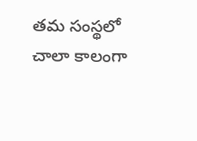తమ సంస్థలో చాలా కాలంగా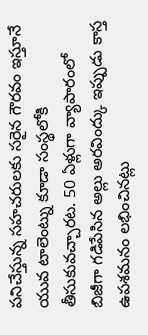పనిచేస్తున్న సహచరులకు సరైన గౌరవం ఇస్తూనే యువ టాలెంట్ను కూడా సంస్థలోకి తీసుకువచ్చారట. 50 ఏళ్లుగా వ్యాపారంలో బిజీగా గడిపేసిన అల్లు అరవింద్కు ఇప్పుడు కాస్త ఉపశమనం లభించినట్లు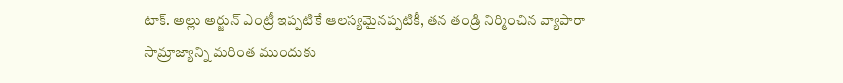టాక్. అల్లు అర్జున్ ఎంట్రీ ఇప్పటికే ఆలస్యమైనప్పటికీ, తన తండ్రి నిర్మించిన వ్యాపారా సామ్రాజ్యాన్ని మరింత ముందుకు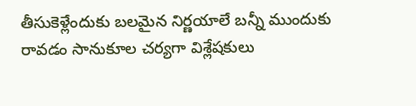తీసుకెళ్లేందుకు బలమైన నిర్ణయాలే బన్నీ ముందుకు రావడం సానుకూల చర్యగా విశ్లేషకులు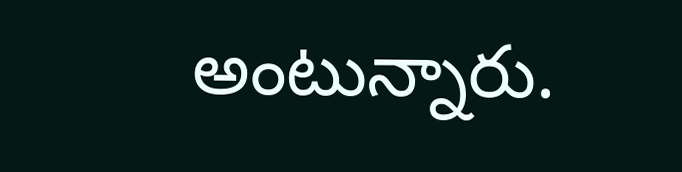అంటున్నారు.